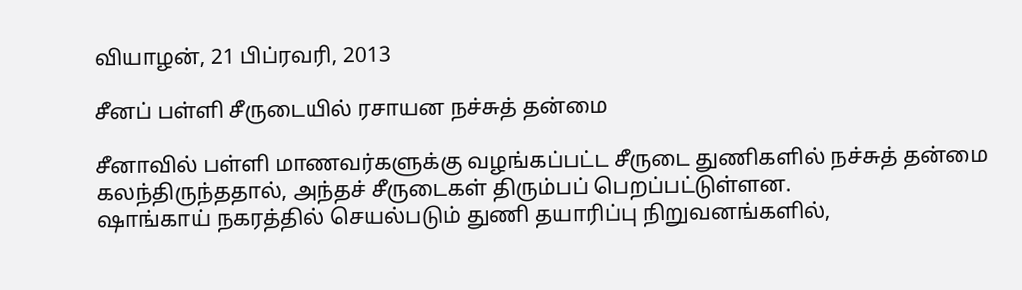வியாழன், 21 பிப்ரவரி, 2013

சீனப் பள்ளி சீருடையில் ரசாயன நச்சுத் தன்மை

சீனாவில் பள்ளி மாணவர்களுக்கு வழங்கப்பட்ட சீருடை துணிகளில் நச்சுத் தன்மை கலந்திருந்ததால், அந்தச் சீருடைகள் திரும்பப் பெறப்பட்டுள்ளன.
ஷாங்காய் நகரத்தில் செயல்படும் துணி தயாரிப்பு நிறுவனங்களில்,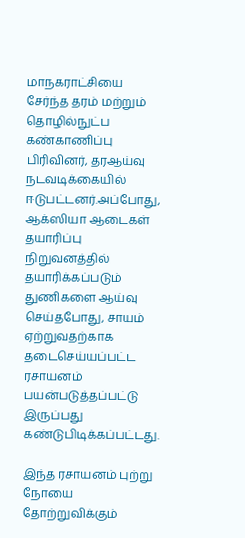மாநகராட்சியை சேர்ந்த தரம் மற்றும் தொழில்நுட்ப கண்காணிப்பு பிரிவினர், தரஆய்வு நடவடிக்கையில் ஈடுபட்டனர்.அப்போது, ஆக்ஸியா ஆடைகள் தயாரிப்பு நிறுவனத்தில் தயாரிக்கப்படும் துணிகளை ஆய்வு செய்தபோது, சாயம் ஏற்றுவதற்காக தடைசெய்யப்பட்ட ரசாயனம் பயன்படுத்தப்பட்டு இருப்பது கண்டுபிடிக்கப்பட்டது.

இந்த ரசாயனம் புற்று நோயை தோற்றுவிக்கும்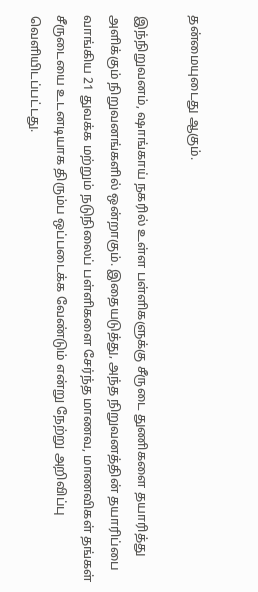தன்மையுடைது ஆகும்.

இந்நிறுவனம், ஷாங்காய் நகரில் உள்ள பள்ளிகளுக்கு சீருடை துணிகளை தயாரித்து அளிக்கும் நிறுவனங்களில் ஒன்றாகும். இதையடுத்து, அந்த நிறுவனத்தின் தயாரிப்பை வாங்கிய 21 துவக்க மற்றும் நடுநிலைப் பள்ளிகளை சேர்ந்த மாணவ, மாணவிகள் தங்கள் சீருடையை உடனடியாக திரும்ப ஒப்படைக்க வேண்டும் என்று நேற்று அறிவிப்பு வெளியிடப்பட்டது.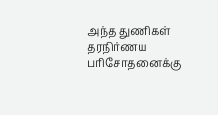அந்த துணிகள் தரநிர்ணய பரிசோதனைக்கு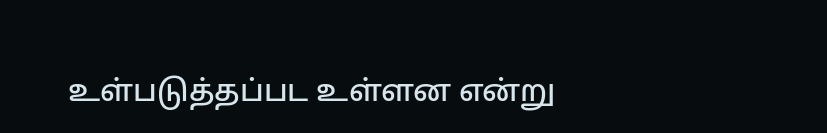உள்படுத்தப்பட உள்ளன என்று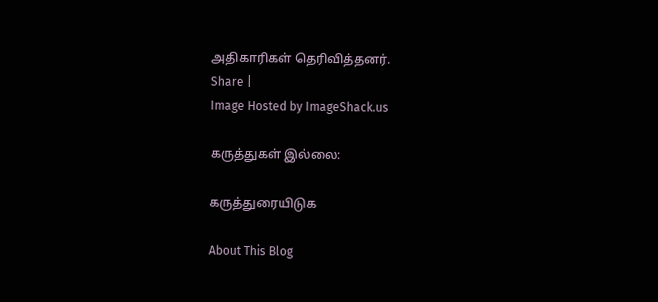அதிகாரிகள் தெரிவித்தனர்.
Share |
Image Hosted by ImageShack.us

கருத்துகள் இல்லை:

கருத்துரையிடுக

About This Blog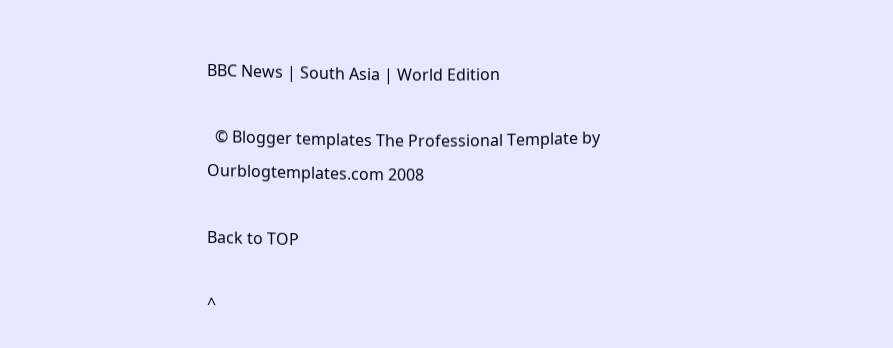BBC News | South Asia | World Edition

  © Blogger templates The Professional Template by Ourblogtemplates.com 2008

Back to TOP

^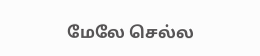மேலே செல்ல